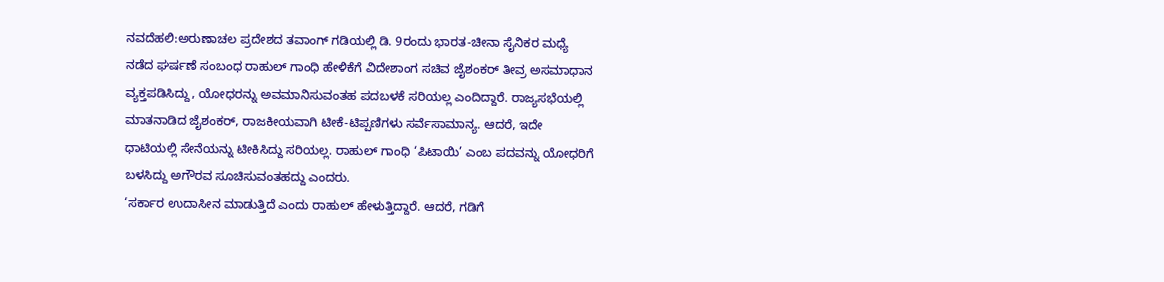ನವದೆಹಲಿ:ಅರುಣಾಚಲ ಪ್ರದೇಶದ ತವಾಂಗ್ ಗಡಿಯಲ್ಲಿ ಡಿ. 9ರಂದು ಭಾರತ-ಚೀನಾ ಸೈನಿಕರ ಮಧ್ಯೆ ನಡೆದ ಘರ್ಷಣೆ ಸಂಬಂಧ ರಾಹುಲ್ ಗಾಂಧಿ ಹೇಳಿಕೆಗೆ ವಿದೇಶಾಂಗ ಸಚಿವ ಜೈಶಂಕರ್ ತೀವ್ರ ಅಸಮಾಧಾನ ವ್ಯಕ್ತಪಡಿಸಿದ್ದು, ಯೋಧರನ್ನು ಅವಮಾನಿಸುವಂತಹ ಪದಬಳಕೆ ಸರಿಯಲ್ಲ ಎಂದಿದ್ದಾರೆ. ರಾಜ್ಯಸಭೆಯಲ್ಲಿ ಮಾತನಾಡಿದ ಜೈಶಂಕರ್, ರಾಜಕೀಯವಾಗಿ ಟೀಕೆ-ಟಿಪ್ಪಣಿಗಳು ಸರ್ವೆಸಾಮಾನ್ಯ. ಆದರೆ, ಇದೇ ಧಾಟಿಯಲ್ಲಿ ಸೇನೆಯನ್ನು ಟೀಕಿಸಿದ್ದು ಸರಿಯಲ್ಲ. ರಾಹುಲ್ ಗಾಂಧಿ ‘ಪಿಟಾಯಿ’ ಎಂಬ ಪದವನ್ನು ಯೋಧರಿಗೆ ಬಳಸಿದ್ದು ಅಗೌರವ ಸೂಚಿಸುವಂತಹದ್ದು ಎಂದರು.
‘ಸರ್ಕಾರ ಉದಾಸೀನ ಮಾಡುತ್ತಿದೆ ಎಂದು ರಾಹುಲ್ ಹೇಳುತ್ತಿದ್ದಾರೆ. ಆದರೆ, ಗಡಿಗೆ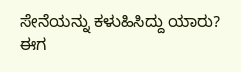ಸೇನೆಯನ್ನು ಕಳುಹಿಸಿದ್ದು ಯಾರು? ಈಗ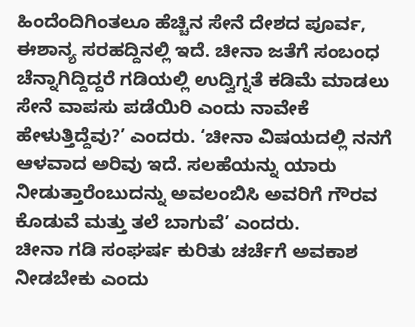ಹಿಂದೆಂದಿಗಿಂತಲೂ ಹೆಚ್ಚಿನ ಸೇನೆ ದೇಶದ ಪೂರ್ವ, ಈಶಾನ್ಯ ಸರಹದ್ದಿನಲ್ಲಿ ಇದೆ. ಚೀನಾ ಜತೆಗೆ ಸಂಬಂಧ ಚೆನ್ನಾಗಿದ್ದಿದ್ದರೆ ಗಡಿಯಲ್ಲಿ ಉದ್ವಿಗ್ನತೆ ಕಡಿಮೆ ಮಾಡಲು ಸೇನೆ ವಾಪಸು ಪಡೆಯಿರಿ ಎಂದು ನಾವೇಕೆ ಹೇಳುತ್ತಿದ್ದೆವು?’ ಎಂದರು. ‘ಚೀನಾ ವಿಷಯದಲ್ಲಿ ನನಗೆ ಆಳವಾದ ಅರಿವು ಇದೆ. ಸಲಹೆಯನ್ನು ಯಾರು ನೀಡುತ್ತಾರೆಂಬುದನ್ನು ಅವಲಂಬಿಸಿ ಅವರಿಗೆ ಗೌರವ ಕೊಡುವೆ ಮತ್ತು ತಲೆ ಬಾಗುವೆ’ ಎಂದರು.
ಚೀನಾ ಗಡಿ ಸಂಘರ್ಷ ಕುರಿತು ಚರ್ಚೆಗೆ ಅವಕಾಶ ನೀಡಬೇಕು ಎಂದು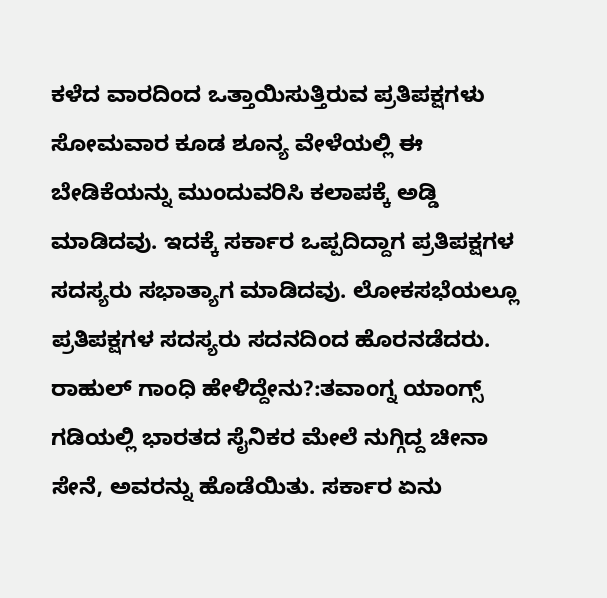ಕಳೆದ ವಾರದಿಂದ ಒತ್ತಾಯಿಸುತ್ತಿರುವ ಪ್ರತಿಪಕ್ಷಗಳು ಸೋಮವಾರ ಕೂಡ ಶೂನ್ಯ ವೇಳೆಯಲ್ಲಿ ಈ ಬೇಡಿಕೆಯನ್ನು ಮುಂದುವರಿಸಿ ಕಲಾಪಕ್ಕೆ ಅಡ್ಡಿ ಮಾಡಿದವು. ಇದಕ್ಕೆ ಸರ್ಕಾರ ಒಪ್ಪದಿದ್ದಾಗ ಪ್ರತಿಪಕ್ಷಗಳ ಸದಸ್ಯರು ಸಭಾತ್ಯಾಗ ಮಾಡಿದವು. ಲೋಕಸಭೆಯಲ್ಲೂ ಪ್ರತಿಪಕ್ಷಗಳ ಸದಸ್ಯರು ಸದನದಿಂದ ಹೊರನಡೆದರು.
ರಾಹುಲ್ ಗಾಂಧಿ ಹೇಳಿದ್ದೇನು?:ತವಾಂಗ್ನ ಯಾಂಗ್ಸ್ ಗಡಿಯಲ್ಲಿ ಭಾರತದ ಸೈನಿಕರ ಮೇಲೆ ನುಗ್ಗಿದ್ದ ಚೀನಾ ಸೇನೆ, ಅವರನ್ನು ಹೊಡೆಯಿತು. ಸರ್ಕಾರ ಏನು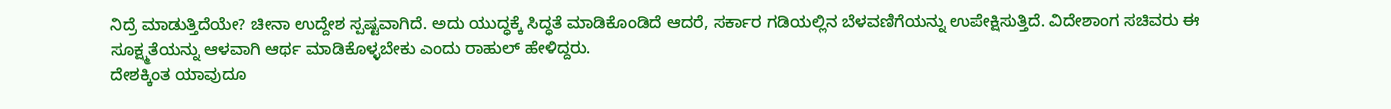ನಿದ್ರೆ ಮಾಡುತ್ತಿದೆಯೇ? ಚೀನಾ ಉದ್ದೇಶ ಸ್ಪಷ್ಟವಾಗಿದೆ. ಅದು ಯುದ್ಧಕ್ಕೆ ಸಿದ್ಧತೆ ಮಾಡಿಕೊಂಡಿದೆ ಆದರೆ, ಸರ್ಕಾರ ಗಡಿಯಲ್ಲಿನ ಬೆಳವಣಿಗೆಯನ್ನು ಉಪೇಕ್ಷಿಸುತ್ತಿದೆ. ವಿದೇಶಾಂಗ ಸಚಿವರು ಈ ಸೂಕ್ಷ್ಮತೆಯನ್ನು ಆಳವಾಗಿ ಆರ್ಥ ಮಾಡಿಕೊಳ್ಳಬೇಕು ಎಂದು ರಾಹುಲ್ ಹೇಳಿದ್ದರು.
ದೇಶಕ್ಕಿಂತ ಯಾವುದೂ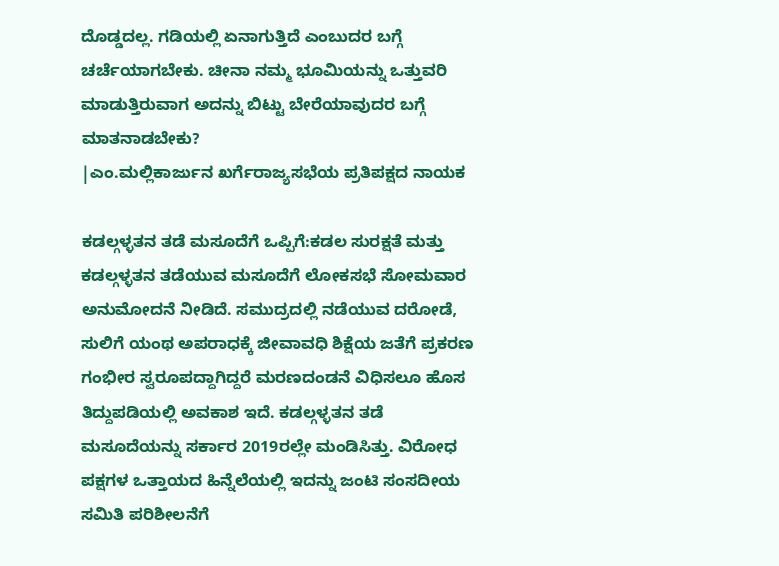ದೊಡ್ಡದಲ್ಲ. ಗಡಿಯಲ್ಲಿ ಏನಾಗುತ್ತಿದೆ ಎಂಬುದರ ಬಗ್ಗೆ ಚರ್ಚೆಯಾಗಬೇಕು. ಚೀನಾ ನಮ್ಮ ಭೂಮಿಯನ್ನು ಒತ್ತುವರಿ ಮಾಡುತ್ತಿರುವಾಗ ಅದನ್ನು ಬಿಟ್ಟು ಬೇರೆಯಾವುದರ ಬಗ್ಗೆ ಮಾತನಾಡಬೇಕು?
|ಎಂ.ಮಲ್ಲಿಕಾರ್ಜುನ ಖರ್ಗೆರಾಜ್ಯಸಭೆಯ ಪ್ರತಿಪಕ್ಷದ ನಾಯಕ

ಕಡಲ್ಗಳ್ಳತನ ತಡೆ ಮಸೂದೆಗೆ ಒಪ್ಪಿಗೆ:ಕಡಲ ಸುರಕ್ಷತೆ ಮತ್ತು ಕಡಲ್ಗಳ್ಳತನ ತಡೆಯುವ ಮಸೂದೆಗೆ ಲೋಕಸಭೆ ಸೋಮವಾರ ಅನುಮೋದನೆ ನೀಡಿದೆ. ಸಮುದ್ರದಲ್ಲಿ ನಡೆಯುವ ದರೋಡೆ, ಸುಲಿಗೆ ಯಂಥ ಅಪರಾಧಕ್ಕೆ ಜೀವಾವಧಿ ಶಿಕ್ಷೆಯ ಜತೆಗೆ ಪ್ರಕರಣ ಗಂಭೀರ ಸ್ವರೂಪದ್ದಾಗಿದ್ದರೆ ಮರಣದಂಡನೆ ವಿಧಿಸಲೂ ಹೊಸ ತಿದ್ದುಪಡಿಯಲ್ಲಿ ಅವಕಾಶ ಇದೆ. ಕಡಲ್ಗಳ್ಳತನ ತಡೆ ಮಸೂದೆಯನ್ನು ಸರ್ಕಾರ 2019ರಲ್ಲೇ ಮಂಡಿಸಿತ್ತು. ವಿರೋಧ ಪಕ್ಷಗಳ ಒತ್ತಾಯದ ಹಿನ್ನೆಲೆಯಲ್ಲಿ ಇದನ್ನು ಜಂಟಿ ಸಂಸದೀಯ ಸಮಿತಿ ಪರಿಶೀಲನೆಗೆ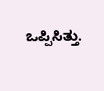ಒಪ್ಪಿಸಿತ್ತು.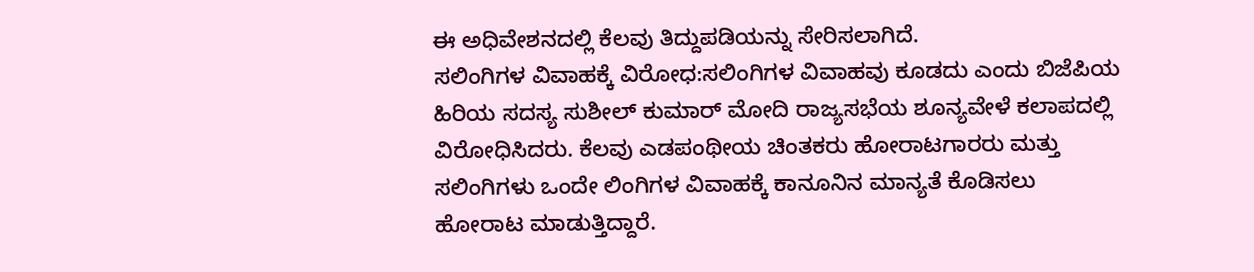ಈ ಅಧಿವೇಶನದಲ್ಲಿ ಕೆಲವು ತಿದ್ದುಪಡಿಯನ್ನು ಸೇರಿಸಲಾಗಿದೆ.
ಸಲಿಂಗಿಗಳ ವಿವಾಹಕ್ಕೆ ವಿರೋಧ:ಸಲಿಂಗಿಗಳ ವಿವಾಹವು ಕೂಡದು ಎಂದು ಬಿಜೆಪಿಯ ಹಿರಿಯ ಸದಸ್ಯ ಸುಶೀಲ್ ಕುಮಾರ್ ಮೋದಿ ರಾಜ್ಯಸಭೆಯ ಶೂನ್ಯವೇಳೆ ಕಲಾಪದಲ್ಲಿ ವಿರೋಧಿಸಿದರು. ಕೆಲವು ಎಡಪಂಥೀಯ ಚಿಂತಕರು ಹೋರಾಟಗಾರರು ಮತ್ತು ಸಲಿಂಗಿಗಳು ಒಂದೇ ಲಿಂಗಿಗಳ ವಿವಾಹಕ್ಕೆ ಕಾನೂನಿನ ಮಾನ್ಯತೆ ಕೊಡಿಸಲು ಹೋರಾಟ ಮಾಡುತ್ತಿದ್ದಾರೆ.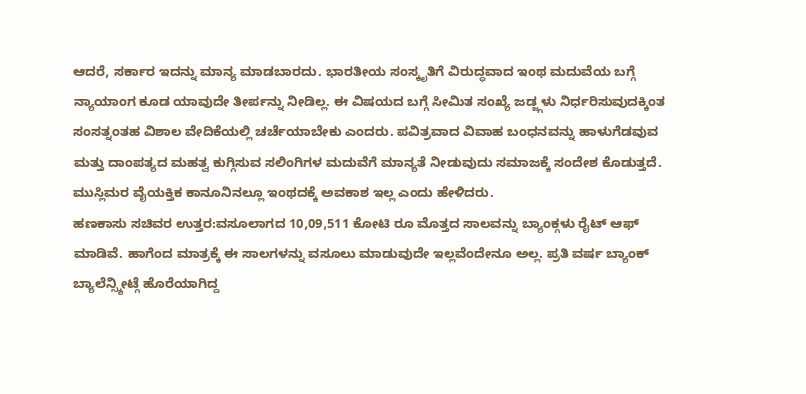ಆದರೆ, ಸರ್ಕಾರ ಇದನ್ನು ಮಾನ್ಯ ಮಾಡಬಾರದು. ಭಾರತೀಯ ಸಂಸ್ಕೃತಿಗೆ ವಿರುದ್ಧವಾದ ಇಂಥ ಮದುವೆಯ ಬಗ್ಗೆ ನ್ಯಾಯಾಂಗ ಕೂಡ ಯಾವುದೇ ತೀರ್ಪನ್ನು ನೀಡಿಲ್ಲ. ಈ ವಿಷಯದ ಬಗ್ಗೆ ಸೀಮಿತ ಸಂಖ್ಯೆ ಜಡ್ಜ್ಗಳು ನಿರ್ಧರಿಸುವುದಕ್ಕಿಂತ ಸಂಸತ್ನಂತಹ ವಿಶಾಲ ವೇದಿಕೆಯಲ್ಲಿ ಚರ್ಚೆಯಾಬೇಕು ಎಂದರು. ಪವಿತ್ರವಾದ ವಿವಾಹ ಬಂಧನವನ್ನು ಹಾಳುಗೆಡವುವ ಮತ್ತು ದಾಂಪತ್ಯದ ಮಹತ್ವ ಕುಗ್ಗಿಸುವ ಸಲಿಂಗಿಗಳ ಮದುವೆಗೆ ಮಾನ್ಯತೆ ನೀಡುವುದು ಸಮಾಜಕ್ಕೆ ಸಂದೇಶ ಕೊಡುತ್ತದೆ. ಮುಸ್ಲಿಮರ ವೈಯಕ್ತಿಕ ಕಾನೂನಿನಲ್ಲೂ ಇಂಥದಕ್ಕೆ ಅವಕಾಶ ಇಲ್ಲ ಎಂದು ಹೇಳಿದರು.
ಹಣಕಾಸು ಸಚಿವರ ಉತ್ತರ:ವಸೂಲಾಗದ 10,09,511 ಕೋಟಿ ರೂ ಮೊತ್ತದ ಸಾಲವನ್ನು ಬ್ಯಾಂಕ್ಗಳು ರೈಟ್ ಆಫ್ ಮಾಡಿವೆ. ಹಾಗೆಂದ ಮಾತ್ರಕ್ಕೆ ಈ ಸಾಲಗಳನ್ನು ವಸೂಲು ಮಾಡುವುದೇ ಇಲ್ಲವೆಂದೇನೂ ಅಲ್ಲ. ಪ್ರತಿ ವರ್ಷ ಬ್ಯಾಂಕ್ ಬ್ಯಾಲೆನ್ಸ್ಶೀಟ್ಗೆ ಹೊರೆಯಾಗಿದ್ದ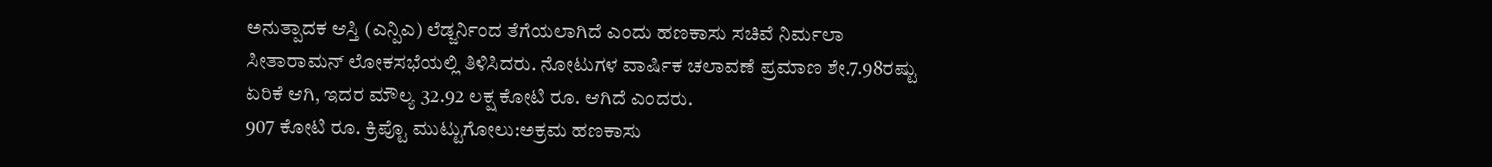ಅನುತ್ಪಾದಕ ಆಸ್ತಿ (ಎನ್ಪಿಎ) ಲೆಡ್ಜರ್ನಿಂದ ತೆಗೆಯಲಾಗಿದೆ ಎಂದು ಹಣಕಾಸು ಸಚಿವೆ ನಿರ್ಮಲಾ ಸೀತಾರಾಮನ್ ಲೋಕಸಭೆಯಲ್ಲಿ ತಿಳಿಸಿದರು. ನೋಟುಗಳ ವಾರ್ಷಿಕ ಚಲಾವಣೆ ಪ್ರಮಾಣ ಶೇ.7.98ರಷ್ಟು ಏರಿಕೆ ಆಗಿ, ಇದರ ಮೌಲ್ಯ 32.92 ಲಕ್ಷ ಕೋಟಿ ರೂ. ಆಗಿದೆ ಎಂದರು.
907 ಕೋಟಿ ರೂ. ಕ್ರಿಪ್ಟೊ ಮುಟ್ಟುಗೋಲು:ಅಕ್ರಮ ಹಣಕಾಸು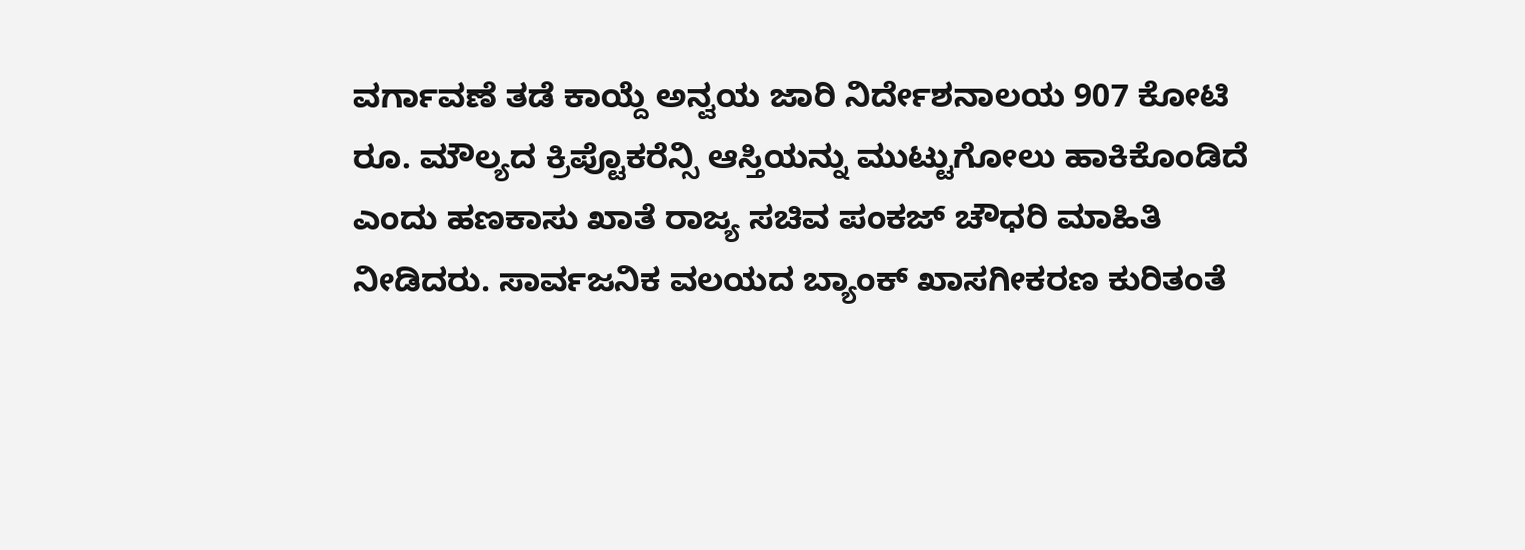ವರ್ಗಾವಣೆ ತಡೆ ಕಾಯ್ದೆ ಅನ್ವಯ ಜಾರಿ ನಿರ್ದೇಶನಾಲಯ 907 ಕೋಟಿ ರೂ. ಮೌಲ್ಯದ ಕ್ರಿಪ್ಟೊಕರೆನ್ಸಿ ಆಸ್ತಿಯನ್ನು ಮುಟ್ಟುಗೋಲು ಹಾಕಿಕೊಂಡಿದೆ ಎಂದು ಹಣಕಾಸು ಖಾತೆ ರಾಜ್ಯ ಸಚಿವ ಪಂಕಜ್ ಚೌಧರಿ ಮಾಹಿತಿ ನೀಡಿದರು. ಸಾರ್ವಜನಿಕ ವಲಯದ ಬ್ಯಾಂಕ್ ಖಾಸಗೀಕರಣ ಕುರಿತಂತೆ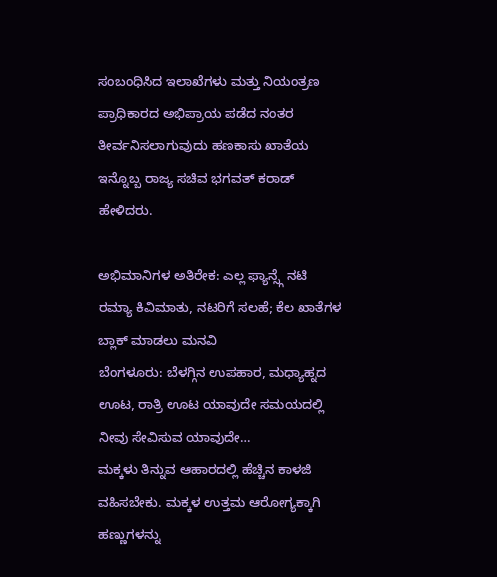ಸಂಬಂಧಿಸಿದ ಇಲಾಖೆಗಳು ಮತ್ತು ನಿಯಂತ್ರಣ ಪ್ರಾಧಿಕಾರದ ಅಭಿಪ್ರಾಯ ಪಡೆದ ನಂತರ ತೀರ್ವನಿಸಲಾಗುವುದು ಹಣಕಾಸು ಖಾತೆಯ ಇನ್ನೊಬ್ಬ ರಾಜ್ಯ ಸಚಿವ ಭಗವತ್ ಕರಾಡ್ ಹೇಳಿದರು.

ಅಭಿಮಾನಿಗಳ ಅತಿರೇಕ: ಎಲ್ಲ ಫ್ಯಾನ್ಸ್ಗೆ ನಟಿ ರಮ್ಯಾ ಕಿವಿಮಾತು, ನಟರಿಗೆ ಸಲಹೆ; ಕೆಲ ಖಾತೆಗಳ ಬ್ಲಾಕ್ ಮಾಡಲು ಮನವಿ
ಬೆಂಗಳೂರು: ಬೆಳಗ್ಗಿನ ಉಪಹಾರ, ಮಧ್ಯಾಹ್ನದ ಊಟ, ರಾತ್ರಿ ಊಟ ಯಾವುದೇ ಸಮಯದಲ್ಲಿ ನೀವು ಸೇವಿಸುವ ಯಾವುದೇ…
ಮಕ್ಕಳು ತಿನ್ನುವ ಆಹಾರದಲ್ಲಿ ಹೆಚ್ಚಿನ ಕಾಳಜಿ ವಹಿಸಬೇಕು. ಮಕ್ಕಳ ಉತ್ತಮ ಆರೋಗ್ಯಕ್ಕಾಗಿ ಹಣ್ಣುಗಳನ್ನು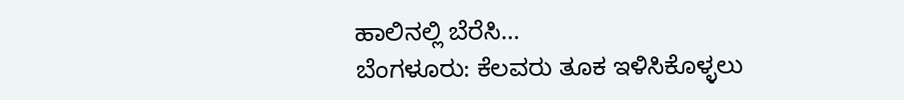ಹಾಲಿನಲ್ಲಿ ಬೆರೆಸಿ…
ಬೆಂಗಳೂರು: ಕೆಲವರು ತೂಕ ಇಳಿಸಿಕೊಳ್ಳಲು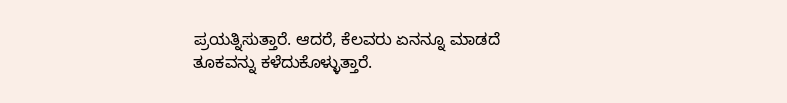ಪ್ರಯತ್ನಿಸುತ್ತಾರೆ. ಆದರೆ, ಕೆಲವರು ಏನನ್ನೂ ಮಾಡದೆ ತೂಕವನ್ನು ಕಳೆದುಕೊಳ್ಳುತ್ತಾರೆ.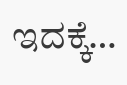ಇದಕ್ಕೆ…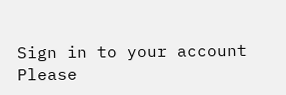Sign in to your account
Please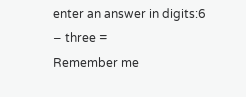enter an answer in digits:6 − three =
Remember me